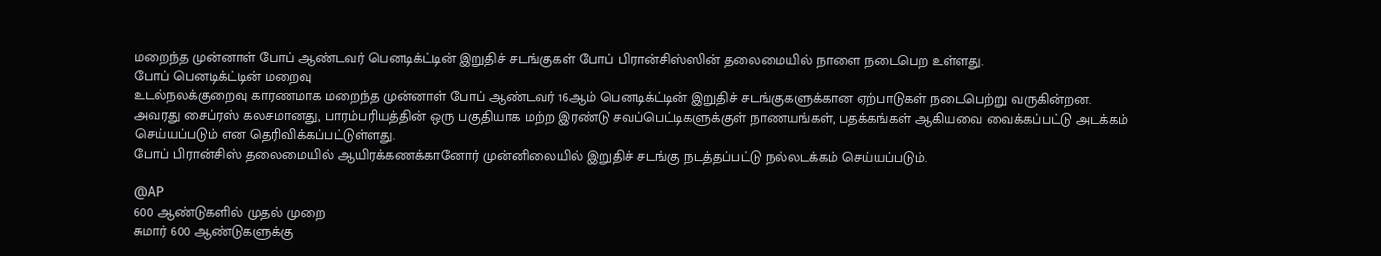மறைந்த முன்னாள் போப் ஆண்டவர் பெனடிக்ட்டின் இறுதிச் சடங்குகள் போப் பிரான்சிஸ்ஸின் தலைமையில் நாளை நடைபெற உள்ளது.
போப் பெனடிக்ட்டின் மறைவு
உடல்நலக்குறைவு காரணமாக மறைந்த முன்னாள் போப் ஆண்டவர் 16ஆம் பெனடிக்ட்டின் இறுதிச் சடங்குகளுக்கான ஏற்பாடுகள் நடைபெற்று வருகின்றன.
அவரது சைப்ரஸ் கலசமானது, பாரம்பரியத்தின் ஒரு பகுதியாக மற்ற இரண்டு சவப்பெட்டிகளுக்குள் நாணயங்கள், பதக்கங்கள் ஆகியவை வைக்கப்பட்டு அடக்கம் செய்யப்படும் என தெரிவிக்கப்பட்டுள்ளது.
போப் பிரான்சிஸ் தலைமையில் ஆயிரக்கணக்கானோர் முன்னிலையில் இறுதிச் சடங்கு நடத்தப்பட்டு நல்லடக்கம் செய்யப்படும்.

@AP
600 ஆண்டுகளில் முதல் முறை
சுமார் 600 ஆண்டுகளுக்கு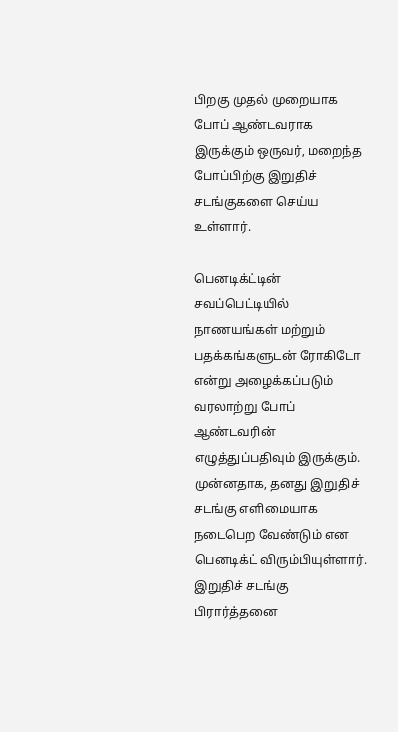பிறகு முதல் முறையாக போப் ஆண்டவராக இருக்கும் ஒருவர், மறைந்த போப்பிற்கு இறுதிச் சடங்குகளை செய்ய உள்ளார்.

பெனடிக்ட்டின் சவப்பெட்டியில் நாணயங்கள் மற்றும் பதக்கங்களுடன் ரோகிடோ என்று அழைக்கப்படும் வரலாற்று போப் ஆண்டவரின் எழுத்துப்பதிவும் இருக்கும்.
முன்னதாக, தனது இறுதிச் சடங்கு எளிமையாக நடைபெற வேண்டும் என பெனடிக்ட் விரும்பியுள்ளார்.
இறுதிச் சடங்கு பிரார்த்தனை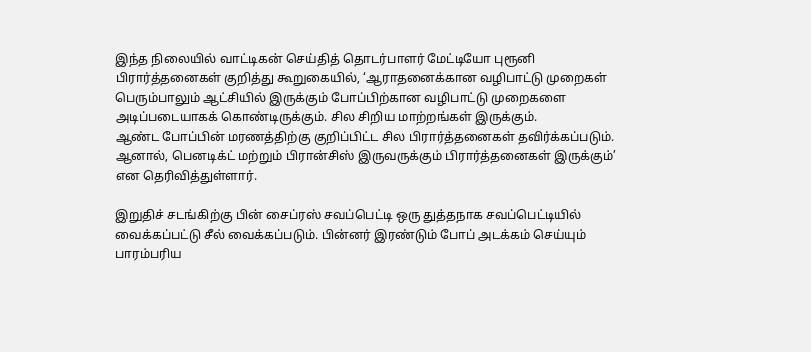இந்த நிலையில் வாட்டிகன் செய்தித் தொடர்பாளர் மேட்டியோ புரூனி பிரார்த்தனைகள் குறித்து கூறுகையில், ‘ஆராதனைக்கான வழிபாட்டு முறைகள் பெரும்பாலும் ஆட்சியில் இருக்கும் போப்பிற்கான வழிபாட்டு முறைகளை அடிப்படையாகக் கொண்டிருக்கும். சில சிறிய மாற்றங்கள் இருக்கும்.
ஆண்ட போப்பின் மரணத்திற்கு குறிப்பிட்ட சில பிரார்த்தனைகள் தவிர்க்கப்படும். ஆனால், பெனடிக்ட் மற்றும் பிரான்சிஸ் இருவருக்கும் பிரார்த்தனைகள் இருக்கும்’ என தெரிவித்துள்ளார்.

இறுதிச் சடங்கிற்கு பின் சைப்ரஸ் சவப்பெட்டி ஒரு துத்தநாக சவப்பெட்டியில் வைக்கப்பட்டு சீல் வைக்கப்படும். பின்னர் இரண்டும் போப் அடக்கம் செய்யும் பாரம்பரிய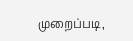முறைப்படி,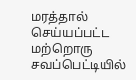மரத்தால் செய்யப்பட்ட மற்றொரு சவப்பெட்டியில்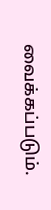வைக்கப்படும்.